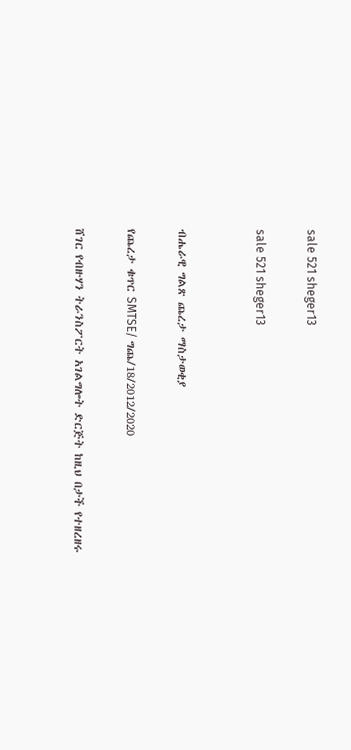sale 521 sheger13

sale 521 sheger13


ብሔራዊ ግልጽ ጨረታ ማስታወቂያ

የጨረታ ቁጥር SMTSE/ ግጨ/18/2012/2020

ሸገር የብዙሃን ትራንስፖርት አገልግሎት ድርጅት ከዚህ በታች የተዘረዘሩ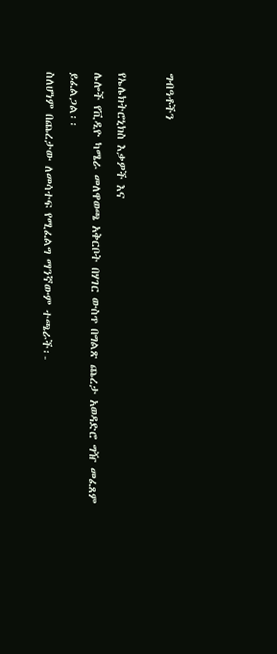ግብዓቶችን

የኤሌክትሮኒክስ እቃዎች እና
ሌሎች የቪዲዮ ካሜራ መለዋወጫ አቅርቦት በሃገር ውስጥ በግልጽ ጨረታ አወዳድሮ ግዥ መፈጸም ይፈልጋል፡፡
ስለሆነም በጨረታው ለመሳተፍ የሚፈልግ ማንኛውም ተጫራች፡-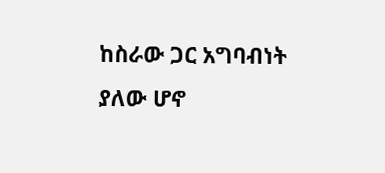ከስራው ጋር አግባብነት ያለው ሆኖ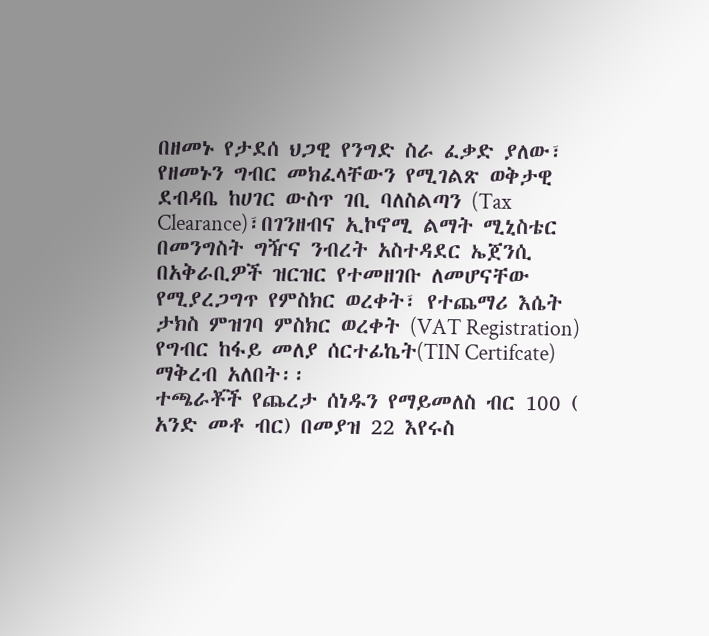በዘመኑ የታደሰ ህጋዊ የንግድ ስራ ፈቃድ ያለው፣ የዘመኑን ግብር መክፈላቸውን የሚገልጽ ወቅታዊ ደብዳቤ ከሀገር ውስጥ ገቢ ባለስልጣን (Tax Clearance)፣በገንዘብና ኢኮኖሚ ልማት ሚኒስቴር በመንግስት ግዥና ንብረት አስተዳደር ኤጀንሲ በአቅራቢዎች ዝርዝር የተመዘገቡ ለመሆናቸው የሚያረጋግጥ የምስክር ወረቀት፣ የተጨማሪ እሴት ታክስ ምዝገባ ምስክር ወረቀት (VAT Registration) የግብር ከፋይ መለያ ሰርተፊኬት(TIN Certifcate) ማቅረብ አለበት፡፡
ተጫራቾች የጨረታ ሰነዱን የማይመለስ ብር 100 ( አንድ መቶ ብር) በመያዝ 22 እየሩስ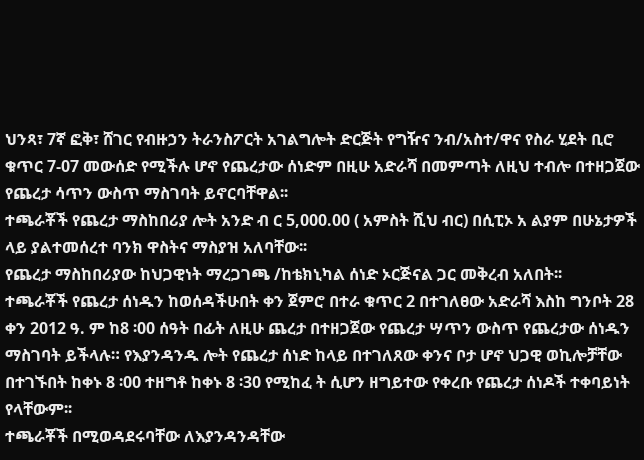ህንጻ፣ 7ኛ ፎቅ፣ ሸገር የብዙኃን ትራንስፖርት አገልግሎት ድርጅት የግዥና ንብ/አስተ/ዋና የስራ ሂደት ቢሮ ቁጥር 7-07 መውሰድ የሚችሉ ሆኖ የጨረታው ሰነድም በዚሁ አድራሻ በመምጣት ለዚህ ተብሎ በተዘጋጀው የጨረታ ሳጥን ውስጥ ማስገባት ይኖርባቸዋል፡፡
ተጫራቾች የጨረታ ማስከበሪያ ሎት አንድ ብ ር 5,000.00 ( አምስት ሺህ ብር) በሲፒኦ አ ልያም በሁኔታዎች ላይ ያልተመሰረተ ባንክ ዋስትና ማስያዝ አለባቸው፡፡
የጨረታ ማስከበሪያው ከህጋዊነት ማረጋገጫ /ከቴክኒካል ሰነድ ኦርጅናል ጋር መቅረብ አለበት፡፡
ተጫራቾች የጨረታ ሰነዱን ከወሰዳችሁበት ቀን ጀምሮ በተራ ቁጥር 2 በተገለፀው አድራሻ እስከ ግንቦት 28 ቀን 2012 ዓ. ም ከ8 ፡00 ሰዓት በፊት ለዚሁ ጨረታ በተዘጋጀው የጨረታ ሣጥን ውስጥ የጨረታው ሰነዱን ማስገባት ይችላሉ። የእያንዳንዱ ሎት የጨረታ ሰነድ ከላይ በተገለጸው ቀንና ቦታ ሆኖ ህጋዊ ወኪሎቻቸው በተገኙበት ከቀኑ 8 ፡00 ተዘግቶ ከቀኑ 8 ፡30 የሚከፈ ት ሲሆን ዘግይተው የቀረቡ የጨረታ ሰነዶች ተቀባይነት የላቸውም፡፡
ተጫራቾች በሚወዳደሩባቸው ለእያንዳንዳቸው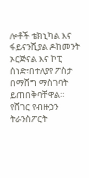ሎቶች ቴክኒካል እና ፋይናንሺያል ዶከመንት ኦርጅናል እና ኮፒ ሰነድ፣በተለያየ ፖስታ በማሸግ ማስገባት ይጠበቅባቸዋል።
የሸገር የብዙኃን ትራንስፖርት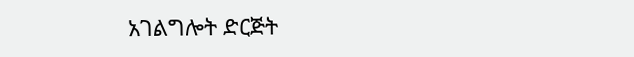አገልግሎት ድርጅት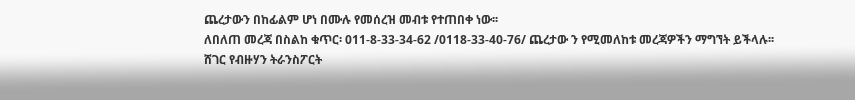ጨረታውን በከፊልም ሆነ በሙሉ የመሰረዝ መብቱ የተጠበቀ ነው፡፡
ለበለጠ መረጃ በስልከ ቁጥር፡ 011-8-33-34-62 /0118-33-40-76/ ጨረታው ን የሚመለከቱ መረጃዎችን ማግኘት ይችላሉ፡፡
ሸገር የብዙሃን ትራንስፖርት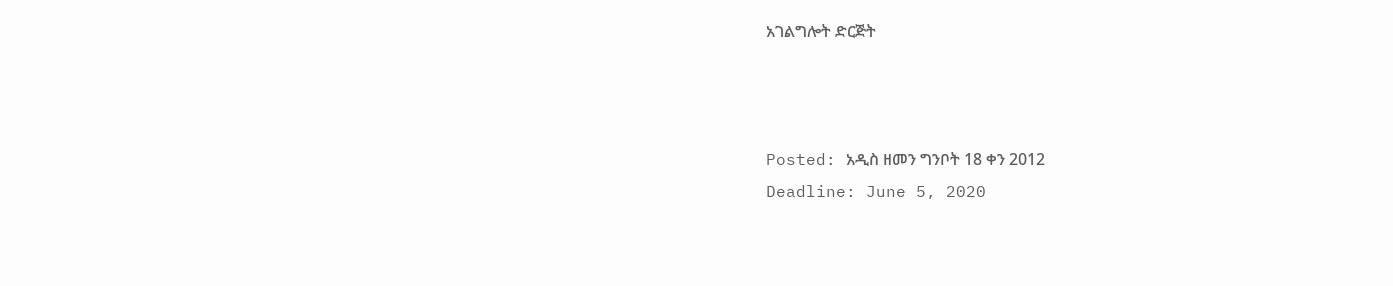አገልግሎት ድርጅት



Posted: አዲስ ዘመን ግንቦት 18 ቀን 2012
Deadline: June 5, 2020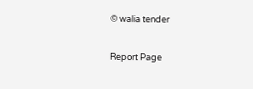© walia tender

Report Page